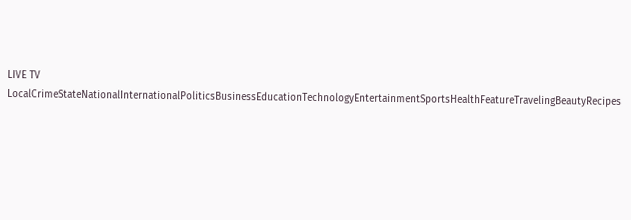LIVE TV LocalCrimeStateNationalInternationalPoliticsBusinessEducationTechnologyEntertainmentSportsHealthFeatureTravelingBeautyRecipes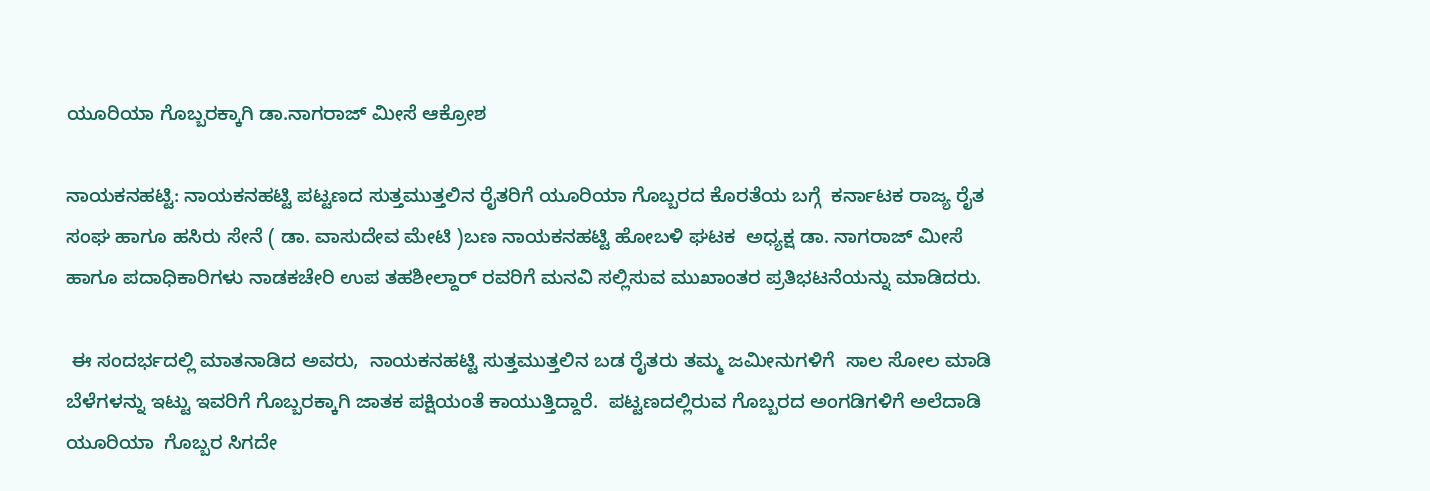ಯೂರಿಯಾ ಗೊಬ್ಬರಕ್ಕಾಗಿ ಡಾ.ನಾಗರಾಜ್ ಮೀಸೆ ಆಕ್ರೋಶ

ನಾಯಕನಹಟ್ಟಿ: ನಾಯಕನಹಟ್ಟಿ ಪಟ್ಟಣದ ಸುತ್ತಮುತ್ತಲಿನ ರೈತರಿಗೆ ಯೂರಿಯಾ ಗೊಬ್ಬರದ ಕೊರತೆಯ ಬಗ್ಗೆ  ಕರ್ನಾಟಕ ರಾಜ್ಯ ರೈತ ಸಂಘ ಹಾಗೂ ಹಸಿರು ಸೇನೆ ( ಡಾ. ವಾಸುದೇವ ಮೇಟಿ )ಬಣ ನಾಯಕನಹಟ್ಟಿ ಹೋಬಳಿ ಘಟಕ  ಅಧ್ಯಕ್ಷ ಡಾ. ನಾಗರಾಜ್ ಮೀಸೆ ಹಾಗೂ ಪದಾಧಿಕಾರಿಗಳು ನಾಡಕಚೇರಿ ಉಪ ತಹಶೀಲ್ದಾರ್ ರವರಿಗೆ ಮನವಿ ಸಲ್ಲಿಸುವ ಮುಖಾಂತರ ಪ್ರತಿಭಟನೆಯನ್ನು ಮಾಡಿದರು.

 ಈ ಸಂದರ್ಭದಲ್ಲಿ ಮಾತನಾಡಿದ ಅವರು,  ನಾಯಕನಹಟ್ಟಿ ಸುತ್ತಮುತ್ತಲಿನ ಬಡ ರೈತರು ತಮ್ಮ ಜಮೀನುಗಳಿಗೆ  ಸಾಲ ಸೋಲ ಮಾಡಿ ಬೆಳೆಗಳನ್ನು ಇಟ್ಟು ಇವರಿಗೆ ಗೊಬ್ಬರಕ್ಕಾಗಿ ಜಾತಕ ಪಕ್ಷಿಯಂತೆ ಕಾಯುತ್ತಿದ್ದಾರೆ.  ಪಟ್ಟಣದಲ್ಲಿರುವ ಗೊಬ್ಬರದ ಅಂಗಡಿಗಳಿಗೆ ಅಲೆದಾಡಿ ಯೂರಿಯಾ  ಗೊಬ್ಬರ ಸಿಗದೇ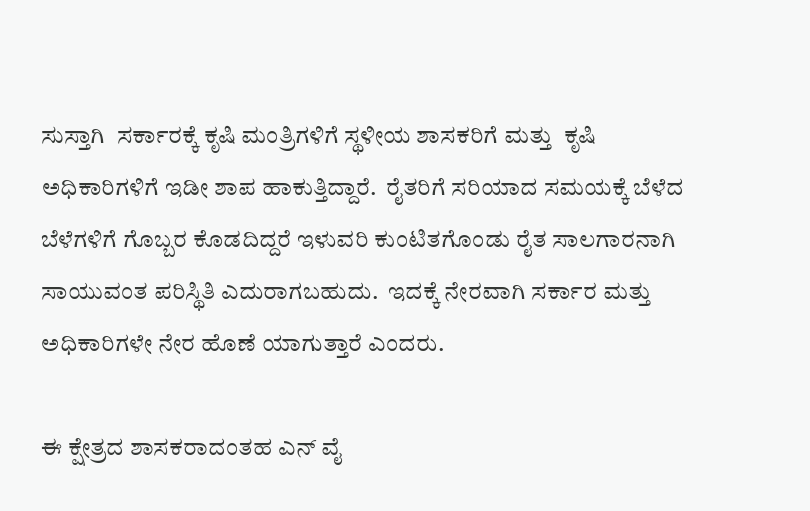ಸುಸ್ತಾಗಿ  ಸರ್ಕಾರಕ್ಕೆ ಕೃಷಿ ಮಂತ್ರಿಗಳಿಗೆ ಸ್ಥಳೀಯ ಶಾಸಕರಿಗೆ ಮತ್ತು  ಕೃಷಿ ಅಧಿಕಾರಿಗಳಿಗೆ ಇಡೀ ಶಾಪ ಹಾಕುತ್ತಿದ್ದಾರೆ.  ರೈತರಿಗೆ ಸರಿಯಾದ ಸಮಯಕ್ಕೆ ಬೆಳೆದ ಬೆಳೆಗಳಿಗೆ ಗೊಬ್ಬರ ಕೊಡದಿದ್ದರೆ ಇಳುವರಿ ಕುಂಟಿತಗೊಂಡು ರೈತ ಸಾಲಗಾರನಾಗಿ ಸಾಯುವಂತ ಪರಿಸ್ಥಿತಿ ಎದುರಾಗಬಹುದು.  ಇದಕ್ಕೆ ನೇರವಾಗಿ ಸರ್ಕಾರ ಮತ್ತು ಅಧಿಕಾರಿಗಳೇ ನೇರ ಹೊಣೆ ಯಾಗುತ್ತಾರೆ ಎಂದರು.

ಈ ಕ್ಷೇತ್ರದ ಶಾಸಕರಾದಂತಹ ಎನ್ ವೈ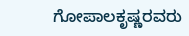ಗೋಪಾಲಕೃಷ್ಣರವರು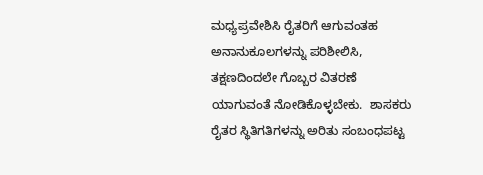ಮಧ್ಯಪ್ರವೇಶಿಸಿ ರೈತರಿಗೆ ಆಗುವಂತಹ ಅನಾನುಕೂಲಗಳನ್ನು ಪರಿಶೀಲಿಸಿ,  ತಕ್ಷಣದಿಂದಲೇ ಗೊಬ್ಬರ ವಿತರಣೆ ಯಾಗುವಂತೆ ನೋಡಿಕೊಳ್ಳಬೇಕು.  ಶಾಸಕರು ರೈತರ ಸ್ಥಿತಿಗತಿಗಳನ್ನು ಅರಿತು ಸಂಬಂಧಪಟ್ಟ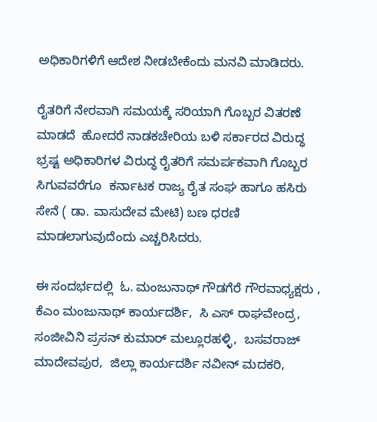ಅಧಿಕಾರಿಗಳಿಗೆ ಆದೇಶ ನೀಡಬೇಕೆಂದು ಮನವಿ ಮಾಡಿದರು.

ರೈತರಿಗೆ ನೇರವಾಗಿ ಸಮಯಕ್ಕೆ ಸರಿಯಾಗಿ ಗೊಬ್ಬರ ವಿತರಣೆ ಮಾಡದೆ  ಹೋದರೆ ನಾಡಕಚೇರಿಯ ಬಳಿ ಸರ್ಕಾರದ ವಿರುದ್ಧ ಭ್ರಷ್ಟ ಅಧಿಕಾರಿಗಳ ವಿರುದ್ಧ ರೈತರಿಗೆ ಸಮರ್ಪಕವಾಗಿ ಗೊಬ್ಬರ ಸಿಗುವವರೆಗೂ  ಕರ್ನಾಟಕ ರಾಜ್ಯ ರೈತ ಸಂಘ ಹಾಗೂ ಹಸಿರು ಸೇನೆ ( ಡಾ. ವಾಸುದೇವ ಮೇಟಿ) ಬಣ ಧರಣಿ ಮಾಡಲಾಗುವುದೆಂದು ಎಚ್ಚರಿಸಿದರು.

ಈ ಸಂದರ್ಭದಲ್ಲಿ  ಓ. ಮಂಜುನಾಥ್ ಗೌಡಗೆರೆ ಗೌರವಾಧ್ಯಕ್ಷರು ,  ಕೆಎಂ ಮಂಜುನಾಥ್ ಕಾರ್ಯದರ್ಶಿ,  ಸಿ ಎಸ್ ರಾಘವೇಂದ್ರ,  ಸಂಜೀವಿನಿ ಪ್ರಸನ್ ಕುಮಾರ್ ಮಲ್ಲೂರಹಳ್ಳಿ,  ಬಸವರಾಜ್ ಮಾದೇವಪುರ,  ಜಿಲ್ಲಾ ಕಾರ್ಯದರ್ಶಿ ನವೀನ್ ಮದಕರಿ,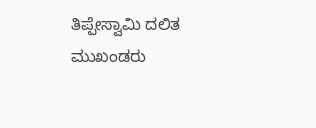ತಿಪ್ಪೇಸ್ವಾಮಿ ದಲಿತ ಮುಖಂಡರು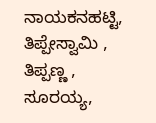ನಾಯಕನಹಟ್ಟಿ,  ತಿಪ್ಪೇಸ್ವಾಮಿ , ತಿಪ್ಪಣ್ಣ , ಸೂರಯ್ಯ,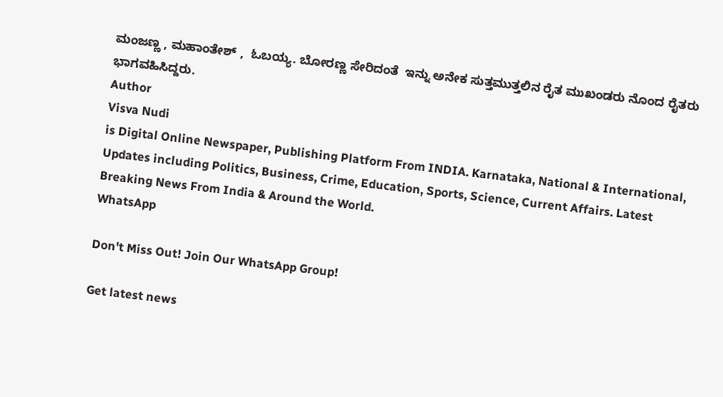ಮಂಜಣ್ಣ , ಮಹಾಂತೇಶ್ ,  ಓಬಯ್ಯ. ಬೋರಣ್ಣ ಸೇರಿದಂತೆ  ಇನ್ನು ಅನೇಕ ಸುತ್ತಮುತ್ತಲಿನ ರೈತ ಮುಖಂಡರು ನೊಂದ ರೈತರು ಭಾಗವಹಿಸಿದ್ದರು.
Author
Visva Nudi
is Digital Online Newspaper, Publishing Platform From INDIA. Karnataka, National & International, Updates including Politics, Business, Crime, Education, Sports, Science, Current Affairs. Latest Breaking News From India & Around the World.
WhatsApp

Don't Miss Out! Join Our WhatsApp Group!

Get latest news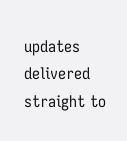updates delivered straight to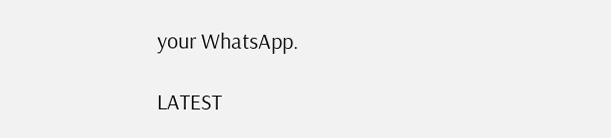your WhatsApp.

LATEST